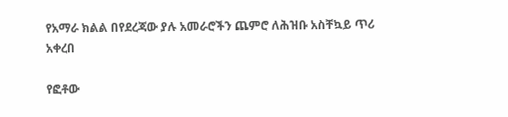የአማራ ክልል በየደረጃው ያሉ አመራሮችን ጨምሮ ለሕዝቡ አስቸኳይ ጥሪ አቀረበ

የፎቶው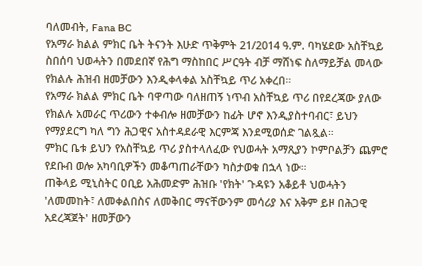ባለመብት, Fana BC
የአማራ ክልል ምክር ቤት ትናንት እሁድ ጥቅምት 21/2014 ዓ.ም. ባካሄደው አስቸኳይ ስበሰባ ህወሓትን በመደበኛ የሕግ ማስከበር ሥርዓት ብቻ ማሸነፍ ስለማይቻል መላው የክልሉ ሕዝብ ዘመቻውን እንዲቀላቀል አስቸኳይ ጥሪ አቀረበ።
የአማራ ክልል ምክር ቤት ባዋጣው ባለዘጠኝ ነጥብ አስቸኳይ ጥሪ በየደረጃው ያለው የክልሉ አመራር ጥሪውን ተቀብሎ ዘመቻውን ከፊት ሆኖ እንዲያስተባብር፣ ይህን የማያደርግ ካለ ግን ሕጋዊና አስተዳደራዊ እርምጃ እንደሚወሰድ ገልጿል።
ምክር ቤቱ ይህን የአስቸኳይ ጥሪ ያስተላለፈው የህወሓት አማጺያን ኮምቦልቻን ጨምሮ የደቡብ ወሎ አካባቢዎችን መቆጣጠራቸውን ካስታወቁ በኋላ ነው።
ጠቅላይ ሚኒስትር ዐቢይ አሕመድም ሕዝቡ 'የክት' ጉዳዩን አቆይቶ ህወሓትን 'ለመመከት፣ ለመቀልበስና ለመቅበር ማናቸውንም መሳሪያ እና አቅም ይዞ በሕጋዊ አደረጃጀት' ዘመቻውን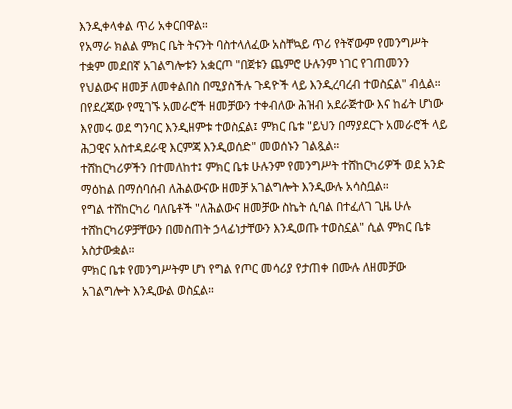እንዲቀላቀል ጥሪ አቀርበዋል።
የአማራ ክልል ምክር ቤት ትናንት ባስተላለፈው አስቸኳይ ጥሪ የትኛውም የመንግሥት ተቋም መደበኛ አገልግሎቱን አቋርጦ "በጀቱን ጨምሮ ሁሉንም ነገር የገጠመንን የህልውና ዘመቻ ለመቀልበስ በሚያስችሉ ጉዳዮች ላይ እንዲረባረብ ተወስኗል" ብሏል።
በየደረጃው የሚገኙ አመራሮች ዘመቻውን ተቀብለው ሕዝብ አደራጅተው እና ከፊት ሆነው እየመሩ ወደ ግንባር እንዲዘምቱ ተወስኗል፤ ምክር ቤቱ "ይህን በማያደርጉ አመራሮች ላይ ሕጋዊና አስተዳደራዊ እርምጃ እንዲወሰድ" መወሰኑን ገልጿል።
ተሸከርካሪዎችን በተመለከተ፤ ምክር ቤቱ ሁሉንም የመንግሥት ተሸከርካሪዎች ወደ አንድ ማዕከል በማሰባሰብ ለሕልውናው ዘመቻ አገልግሎት እንዲውሉ አሳስቧል።
የግል ተሸከርካሪ ባለቤቶች "ለሕልውና ዘመቻው ስኬት ሲባል በተፈለገ ጊዜ ሁሉ ተሸከርካሪዎቻቸውን በመስጠት ኃላፊነታቸውን እንዲወጡ ተወስኗል" ሲል ምክር ቤቱ አስታውቋል።
ምክር ቤቱ የመንግሥትም ሆነ የግል የጦር መሳሪያ የታጠቀ በሙሉ ለዘመቻው አገልግሎት እንዲውል ወስኗል።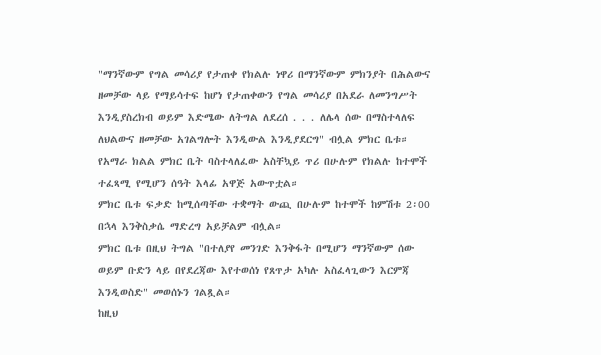"ማንኛውም የግል መሳሪያ የታጠቀ የክልሉ ነዋሪ በማንኛውም ምክንያት በሕልውና ዘመቻው ላይ የማይሳተፍ ከሆነ የታጠቀውን የግል መሳሪያ በአደራ ለመንግሥት እንዲያስረክብ ወይም እድሜው ለትግል ለደረሰ . . . ለሌላ ሰው በማስተላለፍ ለህልውና ዘመቻው አገልግሎት እንዲውል እንዲያደርግ" ብሏል ምክር ቤቱ።
የአማራ ክልል ምክር ቤት ባስተላለፈው አስቸኳይ ጥሪ በሁሉም የክልሉ ከተሞች ተፈጻሚ የሚሆን ሰዓት እላፊ አዋጅ አውጥቷል።
ምክር ቤቱ ፍቃድ ከሚሰጣቸው ተቋማት ውጪ በሁሉም ከተሞች ከምሽቱ 2፡00 በኋላ እንቅስቃሴ ማድረግ አይቻልም ብሏል።
ምክር ቤቱ በዚህ ትግል "በተለያየ መንገድ እንቅፋት በሚሆን ማንኛውም ሰው ወይም ቡድን ላይ በየደረጃው እየተወሰነ የጸጥታ አካሉ አስፈላጊውን እርምጃ እንዲወስድ" መወሰኑን ገልጿል።
ከዚህ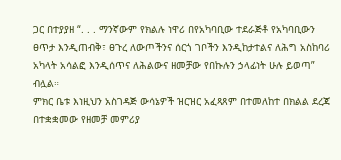ጋር በተያያዘ “. . . ማንኛውም የክልሉ ነዋሪ በየአካባቢው ተደራጅቶ የአካባቢውን ፀጥታ እንዲጠብቅ፣ ፀጉረ ለውጦችንና ሰርጎ ገቦችን እንዲከታተልና ለሕግ አስከባሪ አካላት አሳልፎ እንዲሰጥና ለሕልውና ዘመቻው የበኩሉን ኃላፊነት ሁሉ ይወጣ” ብሏል።
ምክር ቤቱ እነዚህን አስገዳጅ ውሳኔዎች ዝርዝር አፈጻጸም በተመለከተ በክልል ደረጃ በተቋቋመው የዘመቻ መምሪያ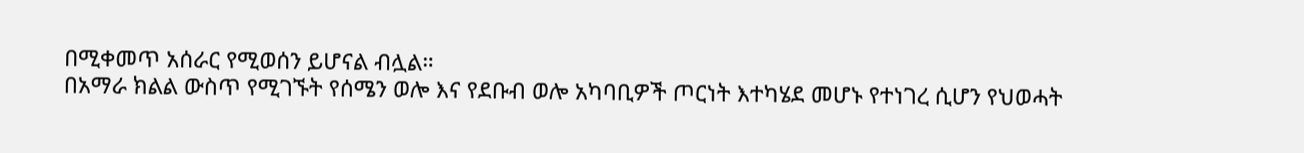በሚቀመጥ አሰራር የሚወሰን ይሆናል ብሏል።
በአማራ ክልል ውስጥ የሚገኙት የሰሜን ወሎ እና የደቡብ ወሎ አካባቢዎች ጦርነት እተካሄደ መሆኑ የተነገረ ሲሆን የህወሓት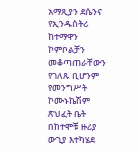አማጺያን ደሴንና የኢንዱስትሪ ከተማዋን ኮምቦልቻን መቆጣጠራቸውን የገለጹ ቢሆንም የመንግሥት ኮሙኑኬሽም ጽህፈት ቤት በከተሞቹ ዙሪያ ውጊያ እተካሄደ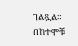ገልጿል።
በከተሞቹ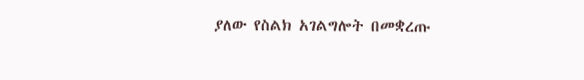ያለው የስልክ አገልግሎት በመቋረጡ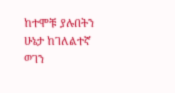ከተሞቹ ያሉበትን ሁኔታ ከገለልተኛ ወገን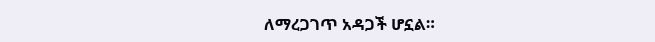ለማረጋገጥ አዳጋች ሆኗል።